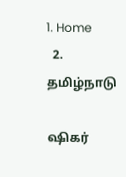1. Home
  2. தமிழ்நாடு

ஷிகர்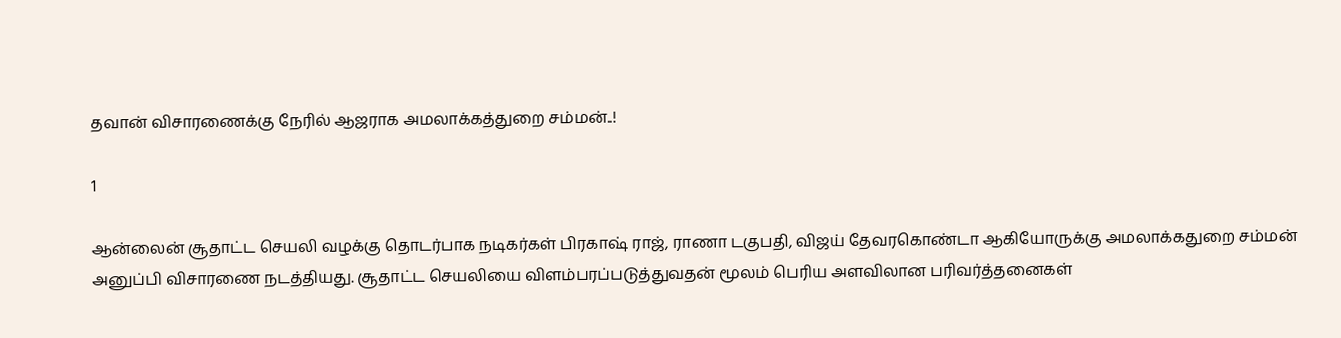தவான் விசாரணைக்கு நேரில் ஆஜராக அமலாக்கத்துறை சம்மன்..!

1

ஆன்லைன் சூதாட்ட செயலி வழக்கு தொடர்பாக நடிகர்கள் பிரகாஷ் ராஜ், ராணா டகுபதி, விஜய் தேவரகொண்டா ஆகியோருக்கு அமலாக்கதுறை சம்மன் அனுப்பி விசாரணை நடத்தியது. சூதாட்ட செயலியை விளம்பரப்படுத்துவதன் மூலம் பெரிய அளவிலான பரிவர்த்தனைகள்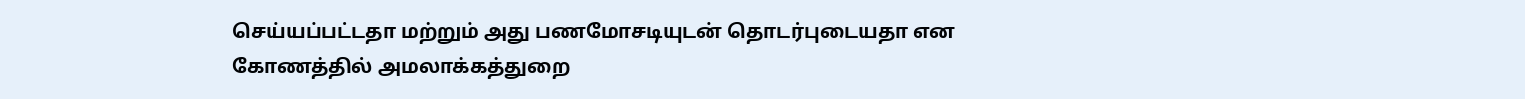செய்யப்பட்டதா மற்றும் அது பணமோசடியுடன் தொடர்புடையதா என கோணத்தில் அமலாக்கத்துறை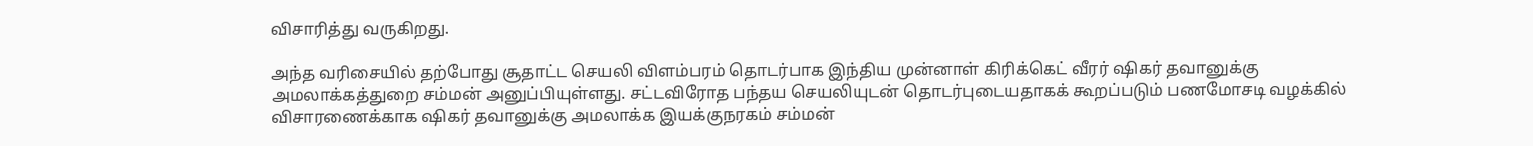விசாரித்து வருகிறது.

அந்த வரிசையில் தற்போது சூதாட்ட செயலி விளம்பரம் தொடர்பாக இந்திய முன்னாள் கிரிக்கெட் வீரர் ஷிகர் தவானுக்கு அமலாக்கத்துறை சம்மன் அனுப்பியுள்ளது. சட்டவிரோத பந்தய செயலியுடன் தொடர்புடையதாகக் கூறப்படும் பணமோசடி வழக்கில் விசாரணைக்காக ஷிகர் தவானுக்கு அமலாக்க இயக்குநரகம் சம்மன்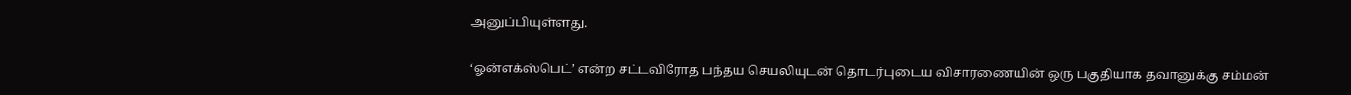அனுப்பியுள்ளது.

‘ஓன்எக்ஸ்பெட்’ என்ற சட்டவிரோத பந்தய செயலியுடன் தொடர்புடைய விசாரணையின் ஒரு பகுதியாக தவானுக்கு சம்மன்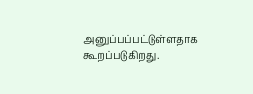அனுப்பப்பட்டுள்ளதாக கூறப்படுகிறது.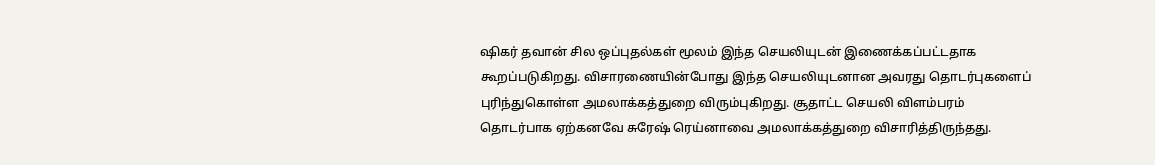ஷிகர் தவான் சில ஒப்புதல்கள் மூலம் இந்த செயலியுடன் இணைக்கப்பட்டதாக கூறப்படுகிறது. விசாரணையின்போது இந்த செயலியுடனான அவரது தொடர்புகளைப் புரிந்துகொள்ள அமலாக்கத்துறை விரும்புகிறது. சூதாட்ட செயலி விளம்பரம் தொடர்பாக ஏற்கனவே சுரேஷ் ரெய்னாவை அமலாக்கத்துறை விசாரித்திருந்தது.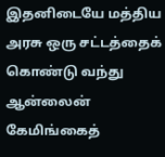இதனிடையே மத்திய அரசு ஒரு சட்டத்தைக் கொண்டு வந்து ஆன்லைன் கேமிங்கைத்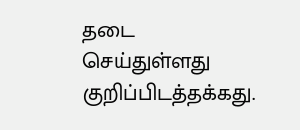தடை செய்துள்ளது குறிப்பிடத்தக்கது.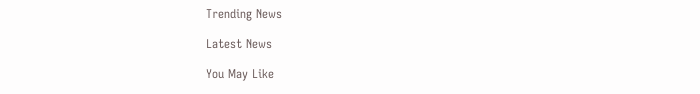Trending News

Latest News

You May Like